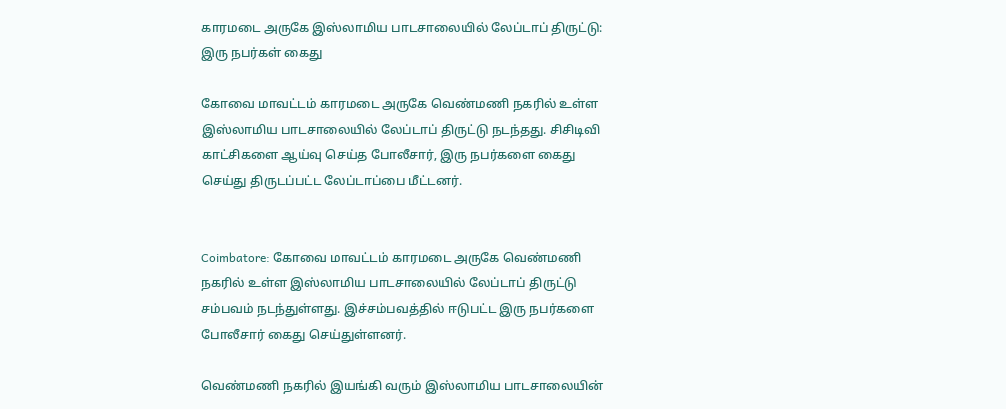காரமடை அருகே இஸ்லாமிய பாடசாலையில் லேப்டாப் திருட்டு: இரு நபர்கள் கைது

கோவை மாவட்டம் காரமடை அருகே வெண்மணி நகரில் உள்ள இஸ்லாமிய பாடசாலையில் லேப்டாப் திருட்டு நடந்தது. சிசிடிவி காட்சிகளை ஆய்வு செய்த போலீசார், இரு நபர்களை கைது செய்து திருடப்பட்ட லேப்டாப்பை மீட்டனர்.


Coimbatore: கோவை மாவட்டம் காரமடை அருகே வெண்மணி நகரில் உள்ள இஸ்லாமிய பாடசாலையில் லேப்டாப் திருட்டு சம்பவம் நடந்துள்ளது. இச்சம்பவத்தில் ஈடுபட்ட இரு நபர்களை போலீசார் கைது செய்துள்ளனர்.

வெண்மணி நகரில் இயங்கி வரும் இஸ்லாமிய பாடசாலையின்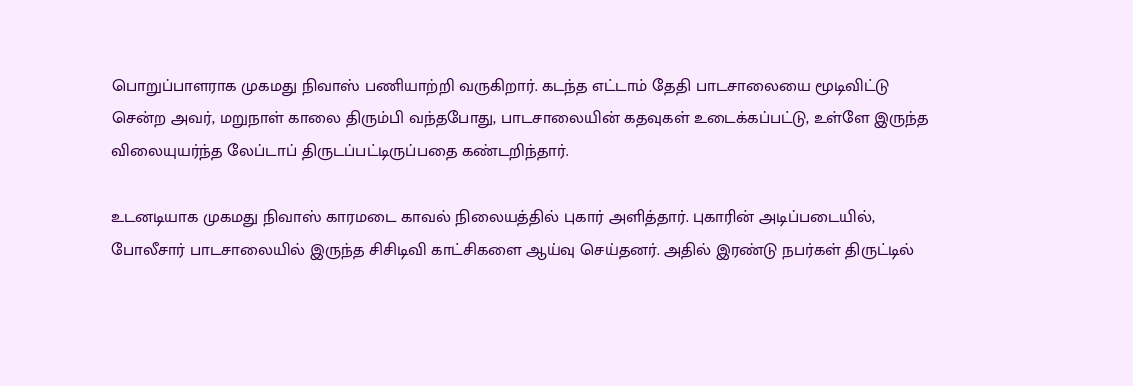பொறுப்பாளராக முகமது நிவாஸ் பணியாற்றி வருகிறார். கடந்த எட்டாம் தேதி பாடசாலையை மூடிவிட்டு சென்ற அவர், மறுநாள் காலை திரும்பி வந்தபோது, பாடசாலையின் கதவுகள் உடைக்கப்பட்டு, உள்ளே இருந்த விலையுயர்ந்த லேப்டாப் திருடப்பட்டிருப்பதை கண்டறிந்தார்.

உடனடியாக முகமது நிவாஸ் காரமடை காவல் நிலையத்தில் புகார் அளித்தார். புகாரின் அடிப்படையில், போலீசார் பாடசாலையில் இருந்த சிசிடிவி காட்சிகளை ஆய்வு செய்தனர். அதில் இரண்டு நபர்கள் திருட்டில்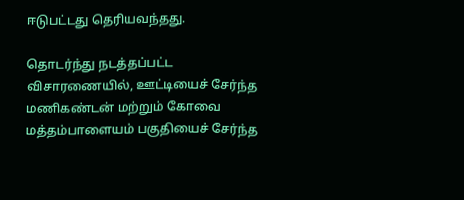ஈடுபட்டது தெரியவந்தது.

தொடர்ந்து நடத்தப்பட்ட விசாரணையில், ஊட்டியைச் சேர்ந்த மணிகண்டன் மற்றும் கோவை மத்தம்பாளையம் பகுதியைச் சேர்ந்த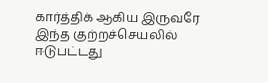கார்த்திக் ஆகிய இருவரே இந்த குற்றச்செயலில் ஈடுபட்டது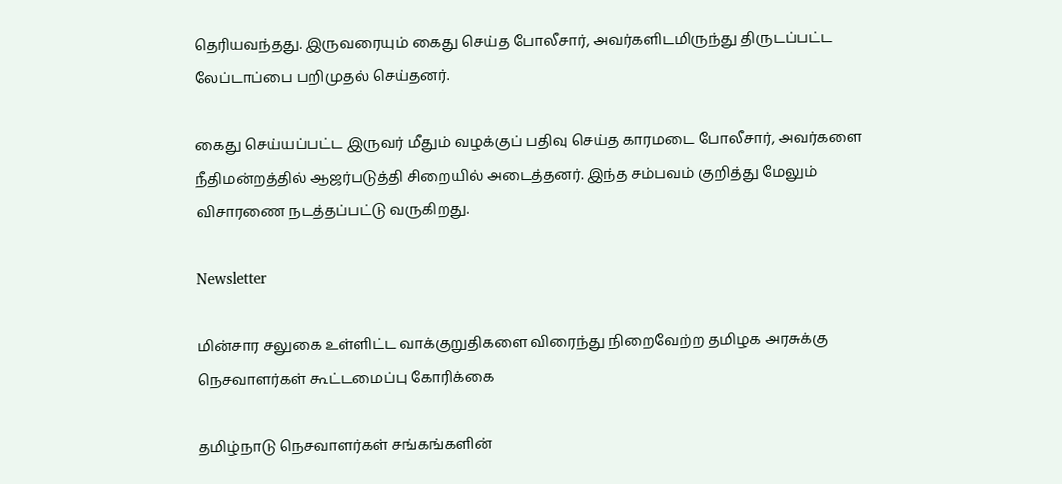தெரியவந்தது. இருவரையும் கைது செய்த போலீசார், அவர்களிடமிருந்து திருடப்பட்ட லேப்டாப்பை பறிமுதல் செய்தனர்.

கைது செய்யப்பட்ட இருவர் மீதும் வழக்குப் பதிவு செய்த காரமடை போலீசார், அவர்களை நீதிமன்றத்தில் ஆஜர்படுத்தி சிறையில் அடைத்தனர். இந்த சம்பவம் குறித்து மேலும் விசாரணை நடத்தப்பட்டு வருகிறது.

Newsletter

மின்சார சலுகை உள்ளிட்ட வாக்குறுதிகளை விரைந்து நிறைவேற்ற தமிழக அரசுக்கு நெசவாளர்கள் கூட்டமைப்பு கோரிக்கை

தமிழ்நாடு நெசவாளர்கள் சங்கங்களின்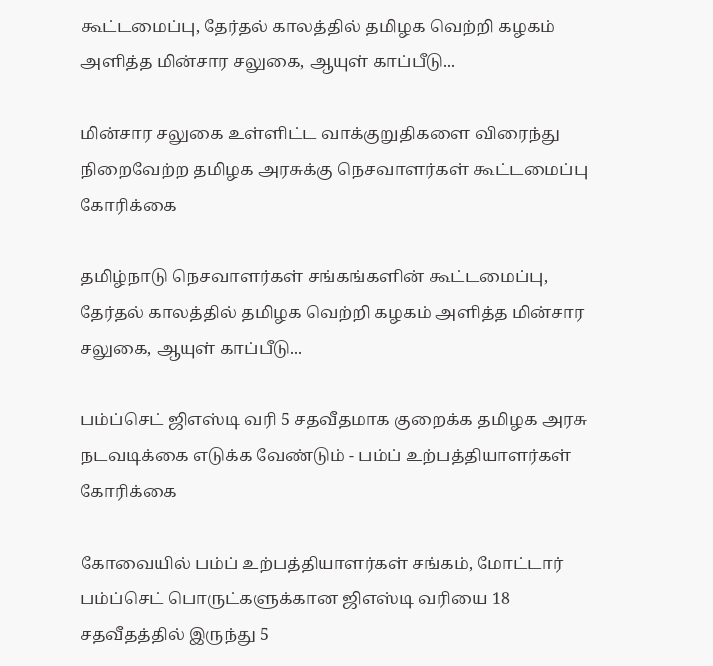கூட்டமைப்பு, தேர்தல் காலத்தில் தமிழக வெற்றி கழகம் அளித்த மின்சார சலுகை, ஆயுள் காப்பீடு...

மின்சார சலுகை உள்ளிட்ட வாக்குறுதிகளை விரைந்து நிறைவேற்ற தமிழக அரசுக்கு நெசவாளர்கள் கூட்டமைப்பு கோரிக்கை

தமிழ்நாடு நெசவாளர்கள் சங்கங்களின் கூட்டமைப்பு, தேர்தல் காலத்தில் தமிழக வெற்றி கழகம் அளித்த மின்சார சலுகை, ஆயுள் காப்பீடு...

பம்ப்செட் ஜிஎஸ்டி வரி 5 சதவீதமாக குறைக்க தமிழக அரசு நடவடிக்கை எடுக்க வேண்டும் - பம்ப் உற்பத்தியாளர்கள் கோரிக்கை

கோவையில் பம்ப் உற்பத்தியாளர்கள் சங்கம், மோட்டார் பம்ப்செட் பொருட்களுக்கான ஜிஎஸ்டி வரியை 18 சதவீதத்தில் இருந்து 5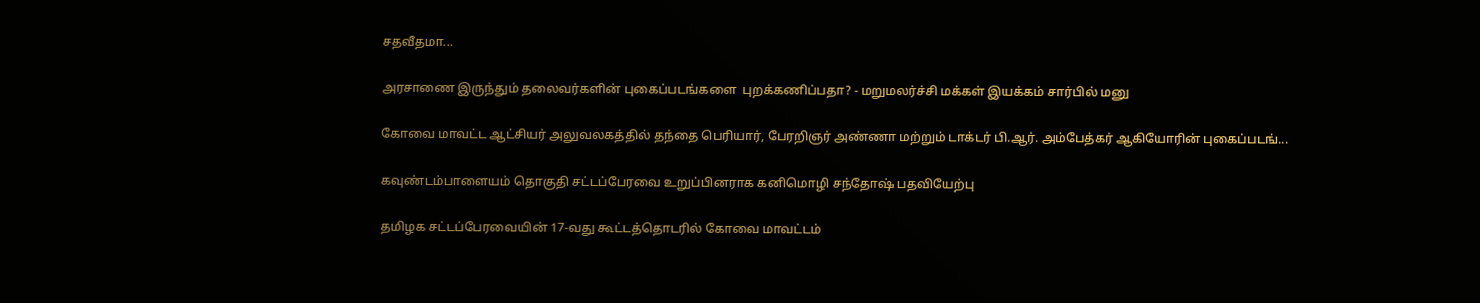சதவீதமா...

அரசாணை இருந்தும் தலைவர்களின் புகைப்படங்களை  புறக்கணிப்பதா? - மறுமலர்ச்சி மக்கள் இயக்கம் சார்பில் மனு

கோவை மாவட்ட ஆட்சியர் அலுவலகத்தில் தந்தை பெரியார், பேரறிஞர் அண்ணா மற்றும் டாக்டர் பி.ஆர். அம்பேத்கர் ஆகியோரின் புகைப்படங்...

கவுண்டம்பாளையம் தொகுதி சட்டப்பேரவை உறுப்பினராக கனிமொழி சந்தோஷ் பதவியேற்பு

தமிழக சட்டப்பேரவையின் 17-வது கூட்டத்தொடரில் கோவை மாவட்டம்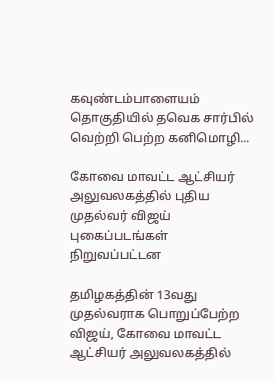கவுண்டம்பாளையம் தொகுதியில் தவெக சார்பில் வெற்றி பெற்ற கனிமொழி...

கோவை மாவட்ட ஆட்சியர் அலுவலகத்தில் புதிய முதல்வர் விஜய் புகைப்படங்கள் நிறுவப்பட்டன

தமிழகத்தின் 13வது முதல்வராக பொறுப்பேற்ற விஜய், கோவை மாவட்ட ஆட்சியர் அலுவலகத்தில்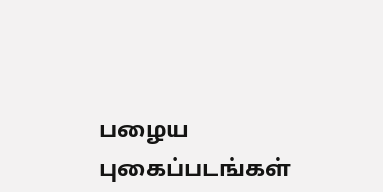பழைய புகைப்படங்கள்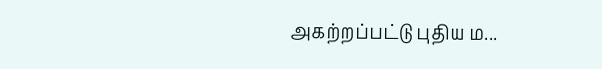அகற்றப்பட்டு புதிய ம...